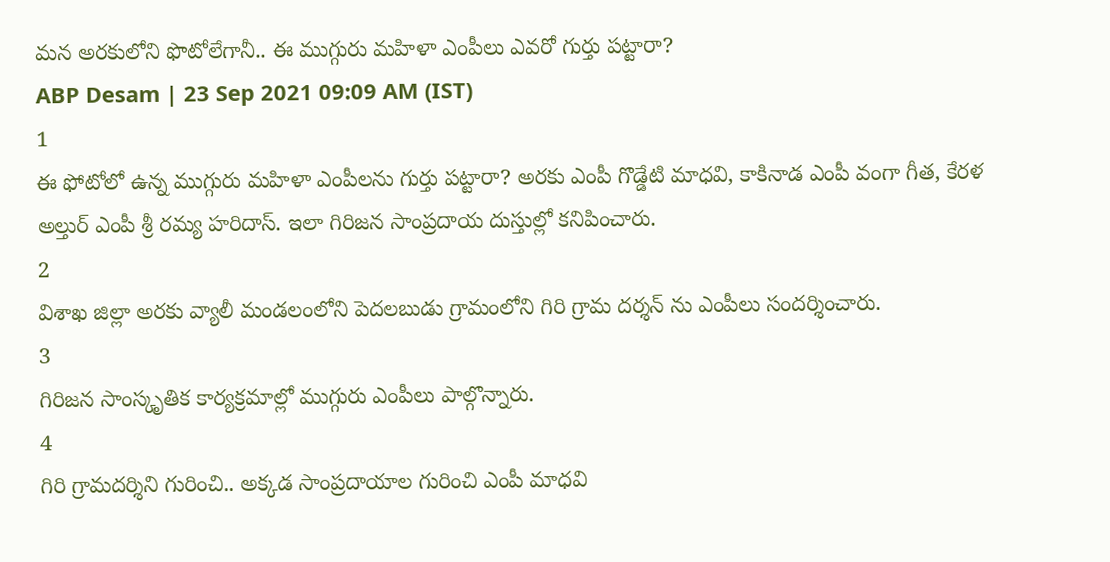మన అరకులోని ఫొటోలేగానీ.. ఈ ముగ్గురు మహిళా ఎంపీలు ఎవరో గుర్తు పట్టారా?
ABP Desam | 23 Sep 2021 09:09 AM (IST)
1
ఈ ఫోటోలో ఉన్న ముగ్గురు మహిళా ఎంపీలను గుర్తు పట్టారా? అరకు ఎంపీ గొడ్డేటి మాధవి, కాకినాడ ఎంపీ వంగా గీత, కేరళ అల్తుర్ ఎంపీ శ్రీ రమ్య హరిదాస్. ఇలా గిరిజన సాంప్రదాయ దుస్తుల్లో కనిపించారు.
2
విశాఖ జిల్లా అరకు వ్యాలీ మండలంలోని పెదలబుడు గ్రామంలోని గిరి గ్రామ దర్శన్ ను ఎంపీలు సందర్శించారు.
3
గిరిజన సాంస్కృతిక కార్యక్రమాల్లో ముగ్గురు ఎంపీలు పాల్గొన్నారు.
4
గిరి గ్రామదర్శిని గురించి.. అక్కడ సాంప్రదాయాల గురించి ఎంపీ మాధవి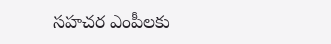సహచర ఎంపీలకు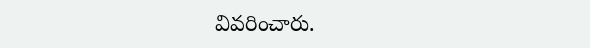వివరించారు.